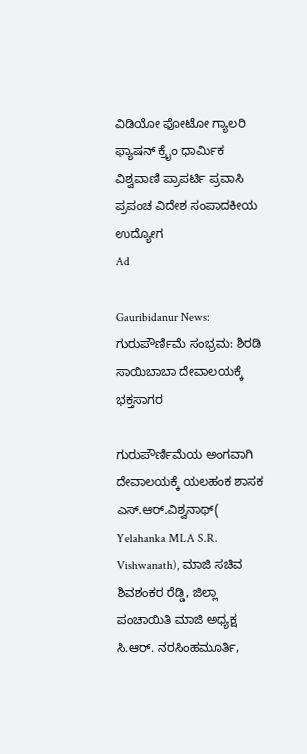ವಿಡಿಯೋ ಫೋಟೋ ಗ್ಯಾಲರಿ ಫ್ಯಾಷನ್ ಕ್ರೈಂ ಧಾರ್ಮಿಕ ವಿಶ್ವವಾಣಿ ಪ್ರಾಪರ್ಟಿ ಪ್ರವಾಸಿ ಪ್ರಪಂಚ ವಿದೇಶ ಸಂಪಾದಕೀಯ ಉದ್ಯೋಗ
Ad

Gauribidanur News: ಗುರುಪೌರ್ಣಿಮೆ ಸಂಭ್ರಮ: ಶಿರಡಿ ಸಾಯಿಬಾಬಾ ದೇವಾಲಯಕ್ಕೆ ಭಕ್ತಸಾಗರ

ಗುರುಪೌರ್ಣಿಮೆಯ ಅಂಗವಾಗಿ ದೇವಾಲಯಕ್ಕೆ ಯಲಹಂಕ ಶಾಸಕ ಎಸ್.ಆರ್.ವಿಶ್ವನಾಥ್( Yelahanka MLA S.R. Vishwanath), ಮಾಜಿ ಸಚಿವ ಶಿವಶಂಕರ ರೆಡ್ಡಿ, ಜಿಲ್ಲಾ ಪಂಚಾಯಿತಿ ಮಾಜಿ ಅಧ್ಯಕ್ಷ ಸಿ.ಆರ್. ನರಸಿಂಹಮೂರ್ತಿ,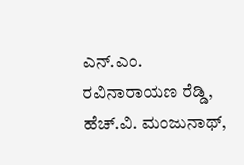ಎನ್.ಎಂ. ರವಿನಾರಾಯಣ ರೆಡ್ಡಿ, ಹೆಚ್.ವಿ. ಮಂಜುನಾಥ್,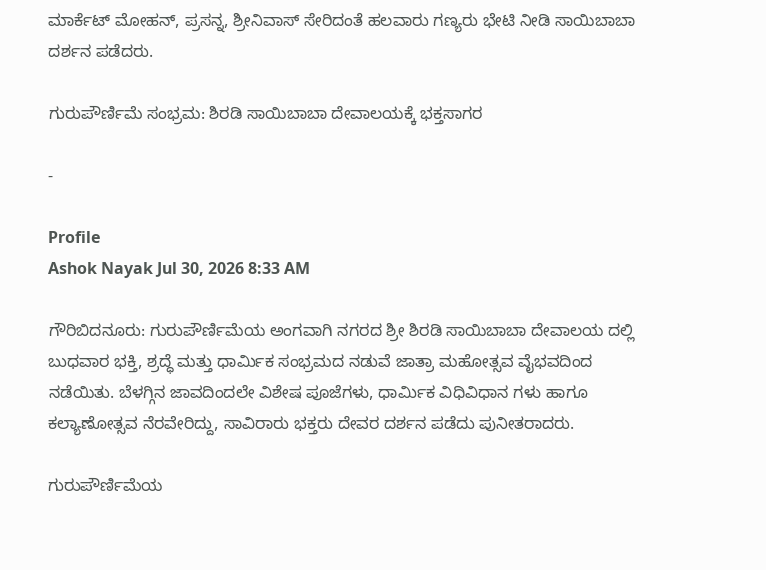ಮಾರ್ಕೆಟ್ ಮೋಹನ್, ಪ್ರಸನ್ನ, ಶ್ರೀನಿವಾಸ್ ಸೇರಿದಂತೆ ಹಲವಾರು ಗಣ್ಯರು ಭೇಟಿ ನೀಡಿ ಸಾಯಿಬಾಬಾ ದರ್ಶನ ಪಡೆದರು.

ಗುರುಪೌರ್ಣಿಮೆ ಸಂಭ್ರಮ: ಶಿರಡಿ ಸಾಯಿಬಾಬಾ ದೇವಾಲಯಕ್ಕೆ ಭಕ್ತಸಾಗರ

-

Profile
Ashok Nayak Jul 30, 2026 8:33 AM

ಗೌರಿಬಿದನೂರು: ಗುರುಪೌರ್ಣಿಮೆಯ ಅಂಗವಾಗಿ ನಗರದ ಶ್ರೀ ಶಿರಡಿ ಸಾಯಿಬಾಬಾ ದೇವಾಲಯ ದಲ್ಲಿ ಬುಧವಾರ ಭಕ್ತಿ, ಶ್ರದ್ಧೆ ಮತ್ತು ಧಾರ್ಮಿಕ ಸಂಭ್ರಮದ ನಡುವೆ ಜಾತ್ರಾ ಮಹೋತ್ಸವ ವೈಭವದಿಂದ ನಡೆಯಿತು. ಬೆಳಗ್ಗಿನ ಜಾವದಿಂದಲೇ ವಿಶೇಷ ಪೂಜೆಗಳು, ಧಾರ್ಮಿಕ ವಿಧಿವಿಧಾನ ಗಳು ಹಾಗೂ ಕಲ್ಯಾಣೋತ್ಸವ ನೆರವೇರಿದ್ದು, ಸಾವಿರಾರು ಭಕ್ತರು ದೇವರ ದರ್ಶನ ಪಡೆದು ಪುನೀತರಾದರು.

ಗುರುಪೌರ್ಣಿಮೆಯ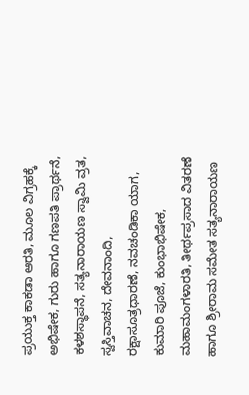ಪ್ರಯುಕ್ತ ಕಾಕಡಾ ಆರತಿ, ಮೂಲ ವಿಗ್ರಹಕ್ಕೆ ಅಭಿಷೇಕ, ಗುರು ಹಾಗೂ ಗಣಪತಿ ಪ್ರಾರ್ಥನೆ, ಕಳಶಸ್ಥಾಪನೆ, ಸತ್ಯನಾರಾಯಣ ಸ್ವಾಮಿ ವ್ರತ, ಸ್ವಸ್ತಿವಾಚನ, ದೇವನಾಂದಿ, ರಕ್ಷಾಸೂತ್ರಧಾರಣೆ, ನವಚಂಡಿಕಾ ಯಾಗ, ಕುಮಾರಿ ಪೂಜೆ, ಕುಂಭಾಭಿಷೇಕ, ಮಹಾಮಂಗಳಾರತಿ, ತೀರ್ಥಪ್ರಸಾದ ವಿತರಣೆ ಹಾಗೂ ಶ್ರೀರಾಮ ಸಮೇತ ಸತ್ಯನಾರಾಯಣ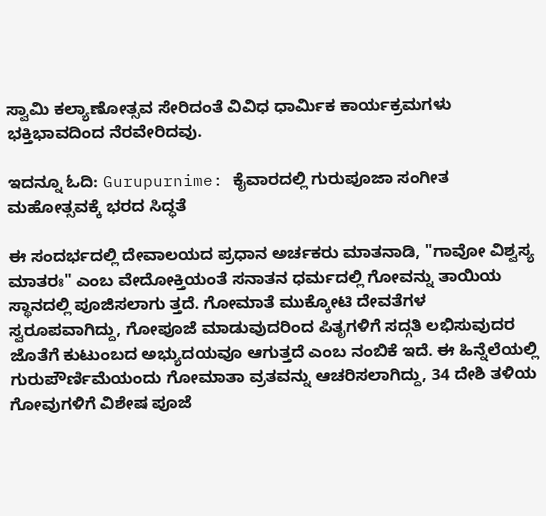ಸ್ವಾಮಿ ಕಲ್ಯಾಣೋತ್ಸವ ಸೇರಿದಂತೆ ವಿವಿಧ ಧಾರ್ಮಿಕ ಕಾರ್ಯಕ್ರಮಗಳು ಭಕ್ತಿಭಾವದಿಂದ ನೆರವೇರಿದವು.

ಇದನ್ನೂ ಓದಿ: Gurupurnime: ಕೈವಾರದಲ್ಲಿ ಗುರುಪೂಜಾ ಸಂಗೀತ ಮಹೋತ್ಸವಕ್ಕೆ ಭರದ ಸಿದ್ಧತೆ

ಈ ಸಂದರ್ಭದಲ್ಲಿ ದೇವಾಲಯದ ಪ್ರಧಾನ ಅರ್ಚಕರು ಮಾತನಾಡಿ, "ಗಾವೋ ವಿಶ್ವಸ್ಯ ಮಾತರಃ" ಎಂಬ ವೇದೋಕ್ತಿಯಂತೆ ಸನಾತನ ಧರ್ಮದಲ್ಲಿ ಗೋವನ್ನು ತಾಯಿಯ ಸ್ಥಾನದಲ್ಲಿ ಪೂಜಿಸಲಾಗು ತ್ತದೆ. ಗೋಮಾತೆ ಮುಕ್ಕೋಟಿ ದೇವತೆಗಳ ಸ್ವರೂಪವಾಗಿದ್ದು, ಗೋಪೂಜೆ ಮಾಡುವುದರಿಂದ ಪಿತೃಗಳಿಗೆ ಸದ್ಗತಿ ಲಭಿಸುವುದರ ಜೊತೆಗೆ ಕುಟುಂಬದ ಅಭ್ಯುದಯವೂ ಆಗುತ್ತದೆ ಎಂಬ ನಂಬಿಕೆ ಇದೆ. ಈ ಹಿನ್ನೆಲೆಯಲ್ಲಿ ಗುರುಪೌರ್ಣಿಮೆಯಂದು ಗೋಮಾತಾ ವ್ರತವನ್ನು ಆಚರಿಸಲಾಗಿದ್ದು, 34 ದೇಶಿ ತಳಿಯ ಗೋವುಗಳಿಗೆ ವಿಶೇಷ ಪೂಜೆ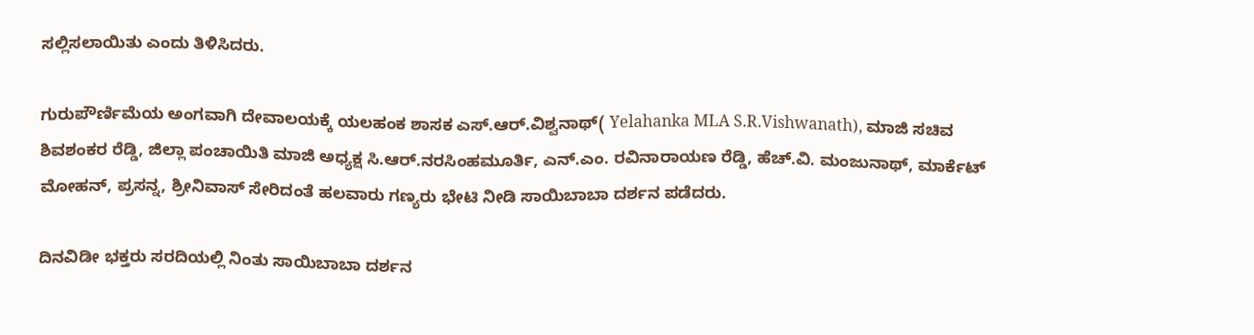ಸಲ್ಲಿಸಲಾಯಿತು ಎಂದು ತಿಳಿಸಿದರು.

ಗುರುಪೌರ್ಣಿಮೆಯ ಅಂಗವಾಗಿ ದೇವಾಲಯಕ್ಕೆ ಯಲಹಂಕ ಶಾಸಕ ಎಸ್.ಆರ್.ವಿಶ್ವನಾಥ್( Yelahanka MLA S.R.Vishwanath), ಮಾಜಿ ಸಚಿವ ಶಿವಶಂಕರ ರೆಡ್ಡಿ, ಜಿಲ್ಲಾ ಪಂಚಾಯಿತಿ ಮಾಜಿ ಅಧ್ಯಕ್ಷ ಸಿ.ಆರ್.ನರಸಿಂಹಮೂರ್ತಿ, ಎನ್.ಎಂ. ರವಿನಾರಾಯಣ ರೆಡ್ಡಿ, ಹೆಚ್.ವಿ. ಮಂಜುನಾಥ್, ಮಾರ್ಕೆಟ್ ಮೋಹನ್, ಪ್ರಸನ್ನ, ಶ್ರೀನಿವಾಸ್ ಸೇರಿದಂತೆ ಹಲವಾರು ಗಣ್ಯರು ಭೇಟಿ ನೀಡಿ ಸಾಯಿಬಾಬಾ ದರ್ಶನ ಪಡೆದರು.

ದಿನವಿಡೀ ಭಕ್ತರು ಸರದಿಯಲ್ಲಿ ನಿಂತು ಸಾಯಿಬಾಬಾ ದರ್ಶನ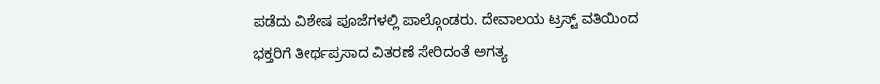ಪಡೆದು ವಿಶೇಷ ಪೂಜೆಗಳಲ್ಲಿ ಪಾಲ್ಗೊಂಡರು. ದೇವಾಲಯ ಟ್ರಸ್ಟ್ ವತಿಯಿಂದ ಭಕ್ತರಿಗೆ ತೀರ್ಥಪ್ರಸಾದ ವಿತರಣೆ ಸೇರಿದಂತೆ ಅಗತ್ಯ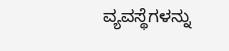ವ್ಯವಸ್ಥೆಗಳನ್ನು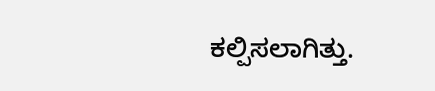ಕಲ್ಪಿಸಲಾಗಿತ್ತು.